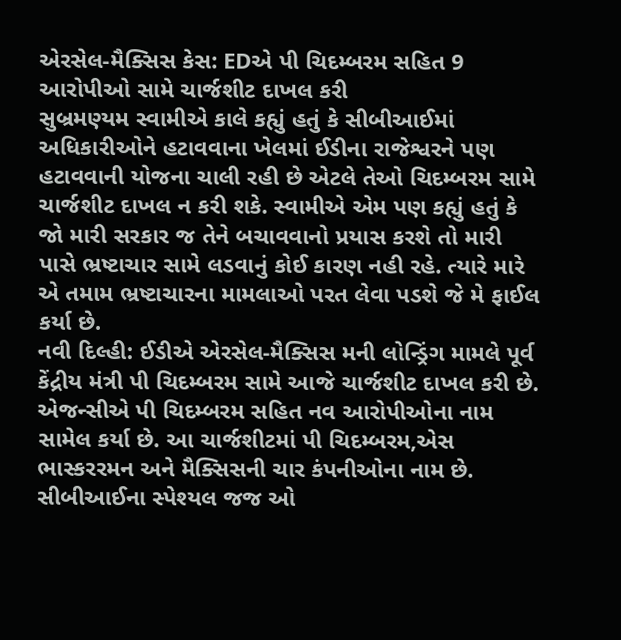એરસેલ-મૈક્સિસ કેસ: EDએ પી ચિદમ્બરમ સહિત 9 આરોપીઓ સામે ચાર્જશીટ દાખલ કરી
સુબ્રમણ્યમ સ્વામીએ કાલે કહ્યું હતું કે સીબીઆઈમાં અધિકારીઓને હટાવવાના ખેલમાં ઈડીના રાજેશ્વરને પણ હટાવવાની યોજના ચાલી રહી છે એટલે તેઓ ચિદમ્બરમ સામે ચાર્જશીટ દાખલ ન કરી શકે. સ્વામીએ એમ પણ કહ્યું હતું કે જો મારી સરકાર જ તેને બચાવવાનો પ્રયાસ કરશે તો મારી પાસે ભ્રષ્ટાચાર સામે લડવાનું કોઈ કારણ નહી રહે. ત્યારે મારે એ તમામ ભ્રષ્ટાચારના મામલાઓ પરત લેવા પડશે જે મે ફાઈલ કર્યા છે.
નવી દિલ્હી: ઈડીએ એરસેલ-મૈક્સિસ મની લોન્ડ્રિંગ મામલે પૂર્વ કેંદ્રીય મંત્રી પી ચિદમ્બરમ સામે આજે ચાર્જશીટ દાખલ કરી છે. એજન્સીએ પી ચિદમ્બરમ સહિત નવ આરોપીઓના નામ સામેલ કર્યા છે. આ ચાર્જશીટમાં પી ચિદમ્બરમ,એસ ભાસ્કરરમન અને મૈક્સિસની ચાર કંપનીઓના નામ છે. સીબીઆઈના સ્પેશ્યલ જજ ઓ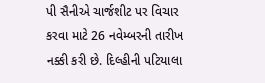પી સૈનીએ ચાર્જશીટ પર વિચાર કરવા માટે 26 નવેમ્બરની તારીખ નક્કી કરી છે. દિલ્હીની પટિયાલા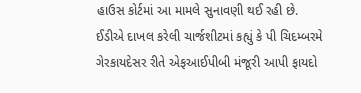હાઉસ કોર્ટમાં આ મામલે સુનાવણી થઈ રહી છે.
ઈડીએ દાખલ કરેલી ચાર્જશીટમાં કહ્યું કે પી ચિદમ્બરમે ગેરકાયદેસર રીતે એફઆઈપીબી મંજૂરી આપી ફાયદો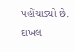પહોંચાડ્યો છે. દાખલ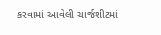કરવામાં આવેલી ચાર્જશીટમાં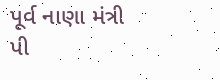પૂર્વ નાણા મંત્રી પી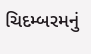ચિદમ્બરમનું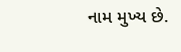નામ મુખ્ય છે.